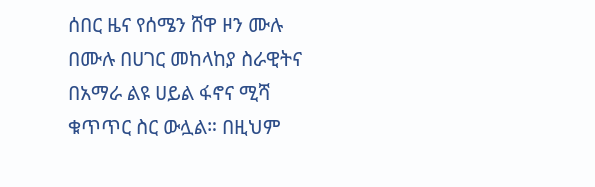ሰበር ዜና የሰሜን ሸዋ ዞን ሙሉ በሙሉ በሀገር መከላከያ ስራዊትና በአማራ ልዩ ሀይል ፋኖና ሚሻ ቁጥጥር ስር ውሏል። በዚህም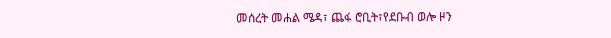መሰረት መሐል ሜዳ፣ ጨፋ ሮቢት፣የደቡብ ወሎ ዞን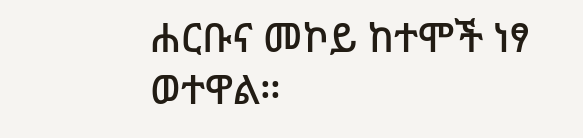ሐርቡና መኮይ ከተሞች ነፃ ወተዋል።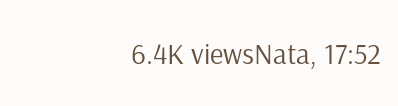6.4K viewsNata, 17:52